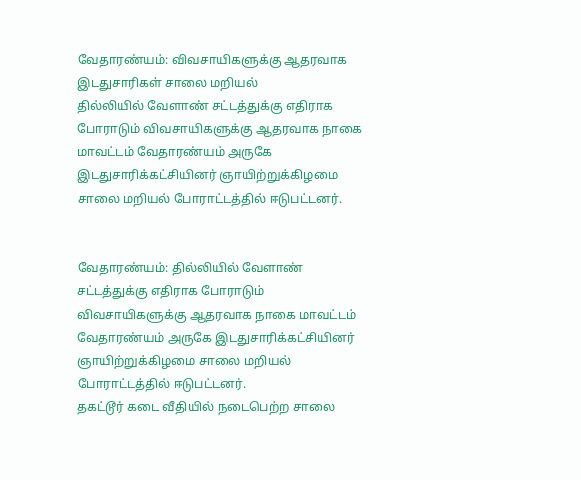வேதாரண்யம்: விவசாயிகளுக்கு ஆதரவாக இடதுசாரிகள் சாலை மறியல்
தில்லியில் வேளாண் சட்டத்துக்கு எதிராக போராடும் விவசாயிகளுக்கு ஆதரவாக நாகை மாவட்டம் வேதாரண்யம் அருகே இடதுசாரிக்கட்சியினர் ஞாயிற்றுக்கிழமை சாலை மறியல் போராட்டத்தில் ஈடுபட்டனர்.


வேதாரண்யம்: தில்லியில் வேளாண் சட்டத்துக்கு எதிராக போராடும் விவசாயிகளுக்கு ஆதரவாக நாகை மாவட்டம் வேதாரண்யம் அருகே இடதுசாரிக்கட்சியினர் ஞாயிற்றுக்கிழமை சாலை மறியல் போராட்டத்தில் ஈடுபட்டனர்.
தகட்டூர் கடை வீதியில் நடைபெற்ற சாலை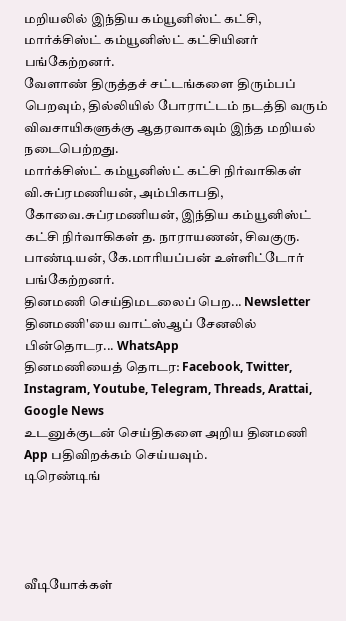மறியலில் இந்திய கம்யூனிஸ்ட் கட்சி, மார்க்சிஸ்ட் கம்யூனிஸ்ட் கட்சியினர் பங்கேற்றனர்.
வேளாண் திருத்தச் சட்டங்களை திரும்பப் பெறவும், தில்லியில் போராட்டம் நடத்தி வரும் விவசாயிகளுக்கு ஆதரவாகவும் இந்த மறியல் நடைபெற்றது.
மார்க்சிஸ்ட் கம்யூனிஸ்ட் கட்சி நிர்வாகிகள் வி.சுப்ரமணியன், அம்பிகாபதி, கோவை.சுப்ரமணியன், இந்திய கம்யூனிஸ்ட் கட்சி நிர்வாகிகள் த. நாராயணன், சிவகுரு. பாண்டியன், கே.மாரியப்பன் உள்ளிட்டோர் பங்கேற்றனர்.
தினமணி செய்திமடலைப் பெற... Newsletter
தினமணி'யை வாட்ஸ்ஆப் சேனலில் பின்தொடர... WhatsApp
தினமணியைத் தொடர: Facebook, Twitter, Instagram, Youtube, Telegram, Threads, Arattai, Google News
உடனுக்குடன் செய்திகளை அறிய தினமணி App பதிவிறக்கம் செய்யவும்.
டிரெண்டிங்




வீடியோக்கள்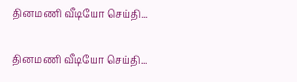தினமணி வீடியோ செய்தி...

தினமணி வீடியோ செய்தி...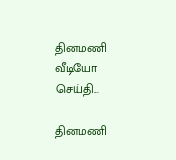தினமணி வீடியோ செய்தி...

தினமணி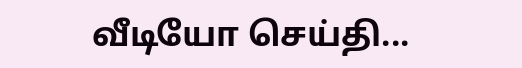வீடியோ செய்தி...